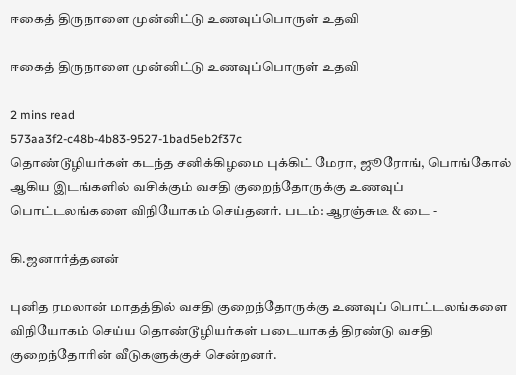ஈகைத் திருநாளை முன்னிட்டு உணவுப்பொருள் உதவி

ஈகைத் திருநாளை முன்னிட்டு உணவுப்பொருள் உதவி

2 mins read
573aa3f2-c48b-4b83-9527-1bad5eb2f37c
தொண்டூழியர்கள் கடந்த சனிக்கிழமை புக்கிட் மேரா, ஜூரோங், பொங்கோல் ஆகிய இடங்களில் வசிக்கும் வசதி குறைந்தோருக்கு உணவுப் பொட்டலங்களை விநியோகம் செய்தனர். படம்: ஆரஞ்சுடீ & டை -

கி.ஜனார்த்தனன்

புனித ரமலான் மாதத்தில் வசதி குறைந்தோருக்கு உணவுப் பொட்டலங்களை விநியோகம் செய்ய தொண்டூழியர்கள் படையாகத் திரண்டு வசதி குறைந்தோரின் வீடுகளுக்குச் சென்றனர்.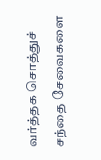வர்த்தக சொத்துச் சந்தை சேவைகளை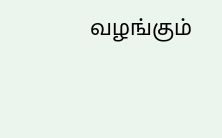வழங்கும்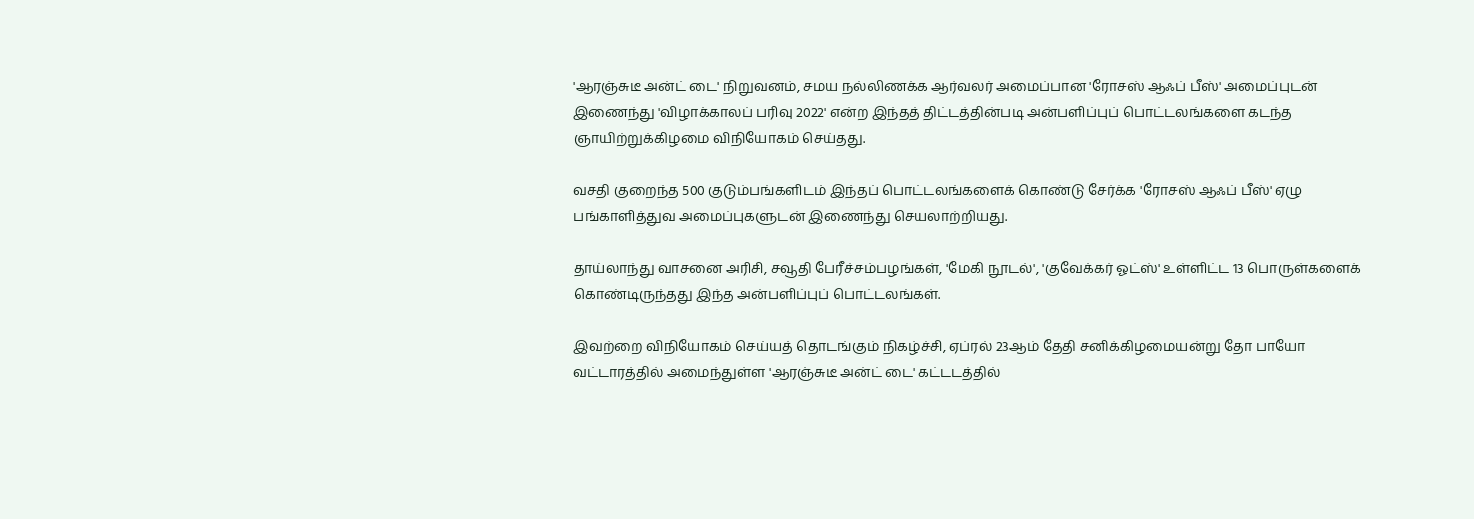'ஆரஞ்சுடீ அன்ட் டை' நிறுவனம், சமய நல்லிணக்க ஆர்வலர் அமைப்பான 'ரோசஸ் ஆஃப் பீஸ்' அமைப்புடன் இணைந்து 'விழாக்காலப் பரிவு 2022' என்ற இந்தத் திட்டத்தின்படி அன்பளிப்புப் பொட்டலங்களை கடந்த ஞாயிற்றுக்கிழமை விநியோகம் செய்தது.

வசதி குறைந்த 500 குடும்பங்களிடம் இந்தப் பொட்டலங்களைக் கொண்டு சேர்க்க 'ரோசஸ் ஆஃப் பீஸ்' ஏழு பங்காளித்துவ அமைப்புகளுடன் இணைந்து செயலாற்றியது.

தாய்லாந்து வாசனை அரிசி, சவூதி பேரீச்சம்பழங்கள், 'மேகி நூடல்', 'குவேக்கர் ஓட்ஸ்' உள்ளிட்ட 13 பொருள்களைக் கொண்டிருந்தது இந்த அன்பளிப்புப் பொட்டலங்கள்.

இவற்றை விநியோகம் செய்யத் தொடங்கும் நிகழ்ச்சி, ஏப்ரல் 23ஆம் தேதி சனிக்கிழமையன்று தோ பாயோ வட்டாரத்தில் அமைந்துள்ள 'ஆரஞ்சுடீ அன்ட் டை' கட்டடத்தில்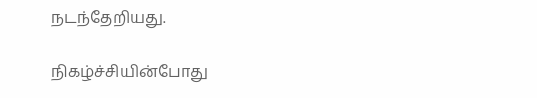நடந்தேறியது.

நிகழ்ச்சியின்போது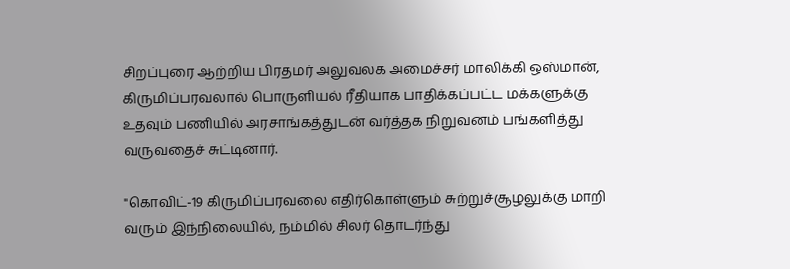சிறப்புரை ஆற்றிய பிரதமர் அலுவலக அமைச்சர் மாலிக்கி ஒஸ்மான், கிருமிப்பரவலால் பொருளியல் ரீதியாக பாதிக்கப்பட்ட மக்களுக்கு உதவும் பணியில் அரசாங்கத்துடன் வர்த்தக நிறுவனம் பங்களித்து வருவதைச் சுட்டினார்.

"கொவிட்-19 கிருமிப்பரவலை எதிர்கொள்ளும் சுற்றுச்சூழலுக்கு மாறி வரும் இந்நிலையில், நம்மில் சிலர் தொடர்ந்து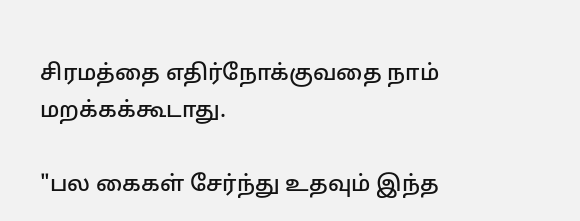சிரமத்தை எதிர்நோக்குவதை நாம் மறக்கக்கூடாது.

"பல கைகள் சேர்ந்து உதவும் இந்த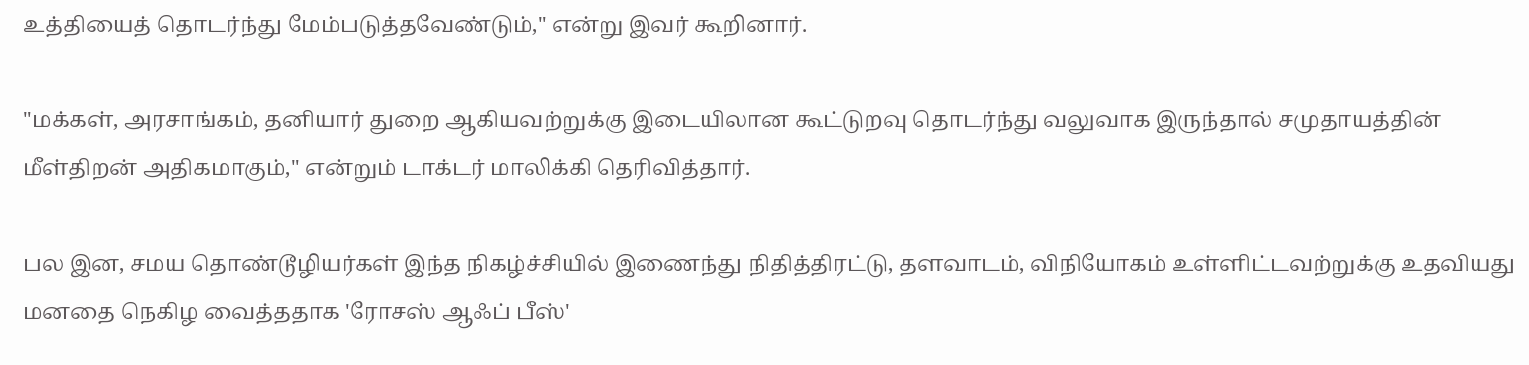உத்தியைத் தொடர்ந்து மேம்படுத்தவேண்டும்," என்று இவர் கூறினார்.

"மக்கள், அரசாங்கம், தனியார் துறை ஆகியவற்றுக்கு இடையிலான கூட்டுறவு தொடர்ந்து வலுவாக இருந்தால் சமுதாயத்தின் மீள்திறன் அதிகமாகும்," என்றும் டாக்டர் மாலிக்கி தெரிவித்தார்.

பல இன, சமய தொண்டூழியர்கள் இந்த நிகழ்ச்சியில் இணைந்து நிதித்திரட்டு, தளவாடம், விநியோகம் உள்ளிட்டவற்றுக்கு உதவியது மனதை நெகிழ வைத்ததாக 'ரோசஸ் ஆஃப் பீஸ்'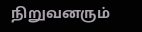நிறுவனரும்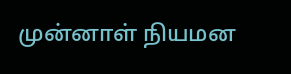முன்னாள் நியமன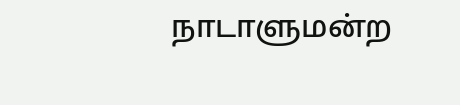நாடாளுமன்ற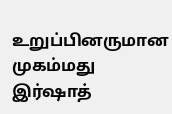உறுப்பினருமான முகம்மது இர்ஷாத்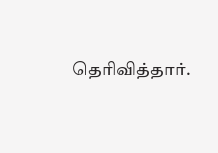தெரிவித்தார்.